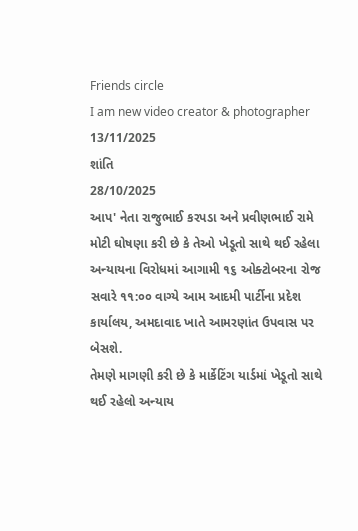Friends circle
I am new video creator & photographer
13/11/2025
શાંતિ
28/10/2025
આપ' નેતા રાજુભાઈ કરપડા અને પ્રવીણભાઈ રામે મોટી ઘોષણા કરી છે કે તેઓ ખેડૂતો સાથે થઈ રહેલા અન્યાયના વિરોધમાં આગામી ૧૬ ઓક્ટોબરના રોજ સવારે ૧૧:૦૦ વાગ્યે આમ આદમી પાર્ટીના પ્રદેશ કાર્યાલય, અમદાવાદ ખાતે આમરણાંત ઉપવાસ પર બેસશે.
તેમણે માગણી કરી છે કે માર્કેટિંગ યાર્ડમાં ખેડૂતો સાથે થઈ રહેલો અન્યાય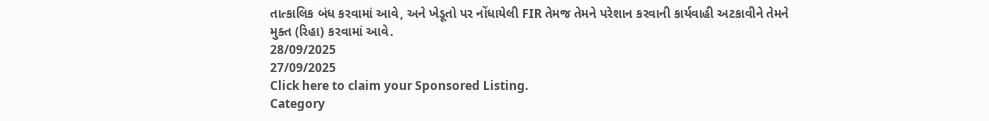તાત્કાલિક બંધ કરવામાં આવે, અને ખેડૂતો પર નોંધાયેલી FIR તેમજ તેમને પરેશાન કરવાની કાર્યવાહી અટકાવીને તેમને મુક્ત (રિહા) કરવામાં આવે.
28/09/2025
27/09/2025
Click here to claim your Sponsored Listing.
Category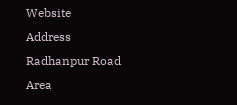Website
Address
Radhanpur Road
Area